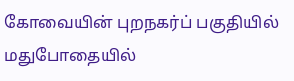கோவையின் புறநகர்ப் பகுதியில் மதுபோதையில்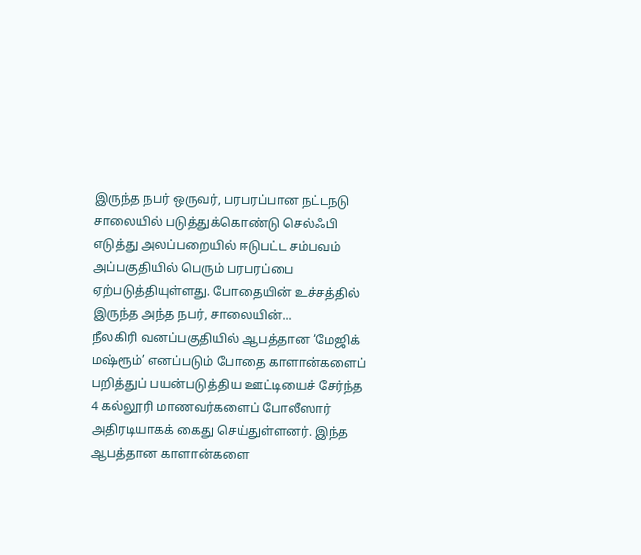இருந்த நபர் ஒருவர், பரபரப்பான நட்டநடு சாலையில் படுத்துக்கொண்டு செல்ஃபி எடுத்து அலப்பறையில் ஈடுபட்ட சம்பவம் அப்பகுதியில் பெரும் பரபரப்பை ஏற்படுத்தியுள்ளது. போதையின் உச்சத்தில் இருந்த அந்த நபர், சாலையின்...
நீலகிரி வனப்பகுதியில் ஆபத்தான ‘மேஜிக் மஷ்ரூம்’ எனப்படும் போதை காளான்களைப் பறித்துப் பயன்படுத்திய ஊட்டியைச் சேர்ந்த 4 கல்லூரி மாணவர்களைப் போலீஸார் அதிரடியாகக் கைது செய்துள்ளனர். இந்த ஆபத்தான காளான்களை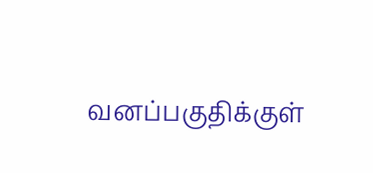வனப்பகுதிக்குள்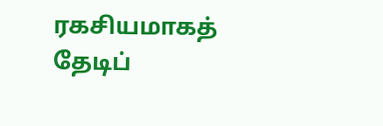ரகசியமாகத் தேடிப்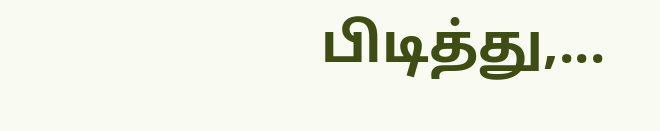பிடித்து,...